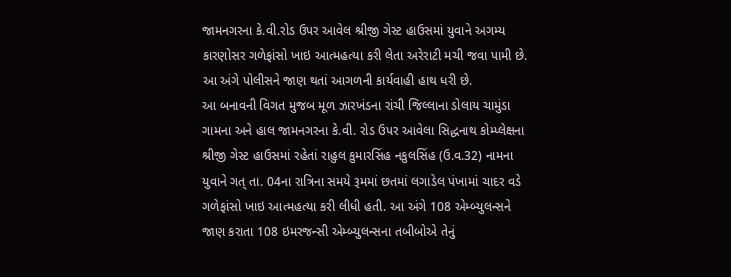જામનગરના કે.વી.રોડ ઉપર આવેલ શ્રીજી ગેસ્ટ હાઉસમાં યુવાને અગમ્ય કારણોસર ગળેફાંસો ખાઇ આત્મહત્યા કરી લેતા અરેરાટી મચી જવા પામી છે. આ અંગે પોલીસને જાણ થતાં આગળની કાર્યવાહી હાથ ધરી છે.
આ બનાવની વિગત મુજબ મૂળ ઝારખંડના રાંચી જિલ્લાના ડોલાય ચામુંડા ગામના અને હાલ જામનગરના કે.વી. રોડ ઉપર આવેલા સિદ્ધનાથ કોમ્પ્લેક્ષના શ્રીજી ગેસ્ટ હાઉસમાં રહેતાં રાહુલ કુમારસિંહ નકુલસિંહ (ઉ.વ.32) નામના યુવાને ગત્ તા. 04ના રાત્રિના સમયે રૂમમાં છતમાં લગાડેલ પંખામાં ચાદર વડે ગળેફાંસો ખાઇ આત્મહત્યા કરી લીધી હતી. આ અંગે 108 એમ્બ્યુલન્સને જાણ કરાતા 108 ઇમરજન્સી એમ્બ્યુલન્સના તબીબોએ તેનું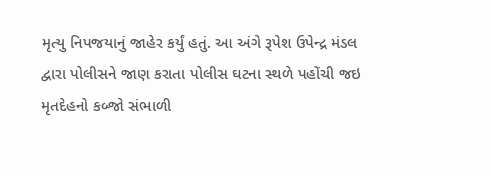મૃત્યુ નિપજયાનું જાહેર કર્યું હતું. આ અંગે રૂપેશ ઉપેન્દ્ર મંડલ દ્વારા પોલીસને જાણ કરાતા પોલીસ ઘટના સ્થળે પહોંચી જઇ મૃતદેહનો કબ્જો સંભાળી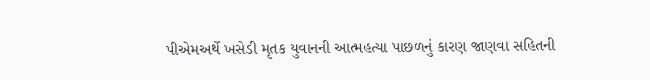પીએમઅર્થે ખસેડી મૃતક યુવાનની આત્મહત્યા પાછળનું કારણ જાણવા સહિતની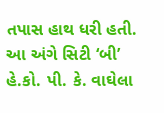તપાસ હાથ ધરી હતી. આ અંગે સિટી ‘બી’ હે.કો. પી. કે. વાઘેલા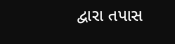દ્વારા તપાસ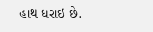હાથ ધરાઇ છે.